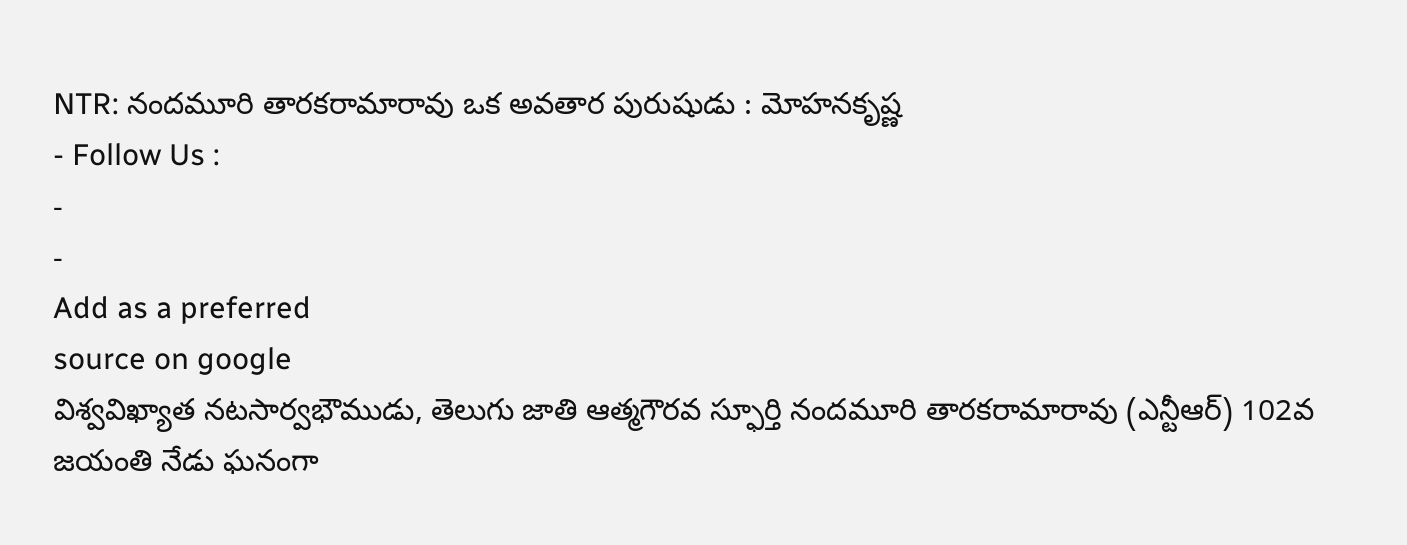NTR: నందమూరి తారకరామారావు ఒక అవతార పురుషుడు : మోహనకృష్ణ
- Follow Us :
-
-
Add as a preferred
source on google
విశ్వవిఖ్యాత నటసార్వభౌముడు, తెలుగు జాతి ఆత్మగౌరవ స్ఫూర్తి నందమూరి తారకరామారావు (ఎన్టీఆర్) 102వ జయంతి నేడు ఘనంగా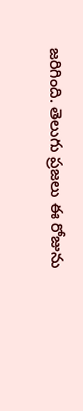జరిగింది. తెలుగు ప్రజలు ఈ రోజును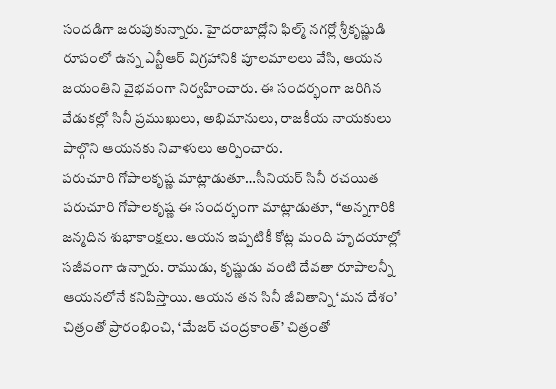సందడిగా జరుపుకున్నారు. హైదరాబాద్లోని ఫిల్మ్ నగర్లో శ్రీకృష్ణుడి రూపంలో ఉన్న ఎన్టీఆర్ విగ్రహానికి పూలమాలలు వేసి, ఆయన జయంతిని వైభవంగా నిర్వహించారు. ఈ సందర్భంగా జరిగిన వేడుకల్లో సినీ ప్రముఖులు, అభిమానులు, రాజకీయ నాయకులు పాల్గొని ఆయనకు నివాళులు అర్పించారు.
పరుచూరి గోపాలకృష్ణ మాట్లాడుతూ…సీనియర్ సినీ రచయిత పరుచూరి గోపాలకృష్ణ ఈ సందర్భంగా మాట్లాడుతూ, “అన్నగారికి జన్మదిన శుభాకాంక్షలు. ఆయన ఇప్పటికీ కోట్ల మంది హృదయాల్లో సజీవంగా ఉన్నారు. రాముడు, కృష్ణుడు వంటి దేవతా రూపాలన్నీ ఆయనలోనే కనిపిస్తాయి. ఆయన తన సినీ జీవితాన్ని ‘మన దేశం’ చిత్రంతో ప్రారంభించి, ‘మేజర్ చంద్రకాంత్’ చిత్రంతో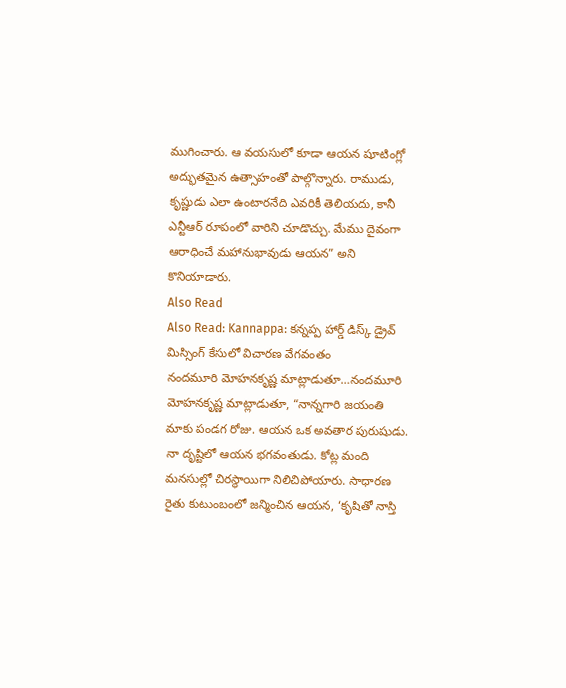ముగించారు. ఆ వయసులో కూడా ఆయన షూటింగ్లో అద్భుతమైన ఉత్సాహంతో పాల్గొన్నారు. రాముడు, కృష్ణుడు ఎలా ఉంటారనేది ఎవరికీ తెలియదు, కానీ ఎన్టీఆర్ రూపంలో వారిని చూడొచ్చు. మేము దైవంగా ఆరాధించే మహానుభావుడు ఆయన” అని కొనియాడారు.
Also Read
Also Read: Kannappa: కన్నప్ప హార్డ్ డిస్క్ డ్రైవ్ మిస్సింగ్ కేసులో విచారణ వేగవంతం
నందమూరి మోహనకృష్ణ మాట్లాడుతూ…నందమూరి మోహనకృష్ణ మాట్లాడుతూ, “నాన్నగారి జయంతి మాకు పండగ రోజు. ఆయన ఒక అవతార పురుషుడు. నా దృష్టిలో ఆయన భగవంతుడు. కోట్ల మంది మనసుల్లో చిరస్థాయిగా నిలిచిపోయారు. సాధారణ రైతు కుటుంబంలో జన్మించిన ఆయన, ‘కృషితో నాస్తి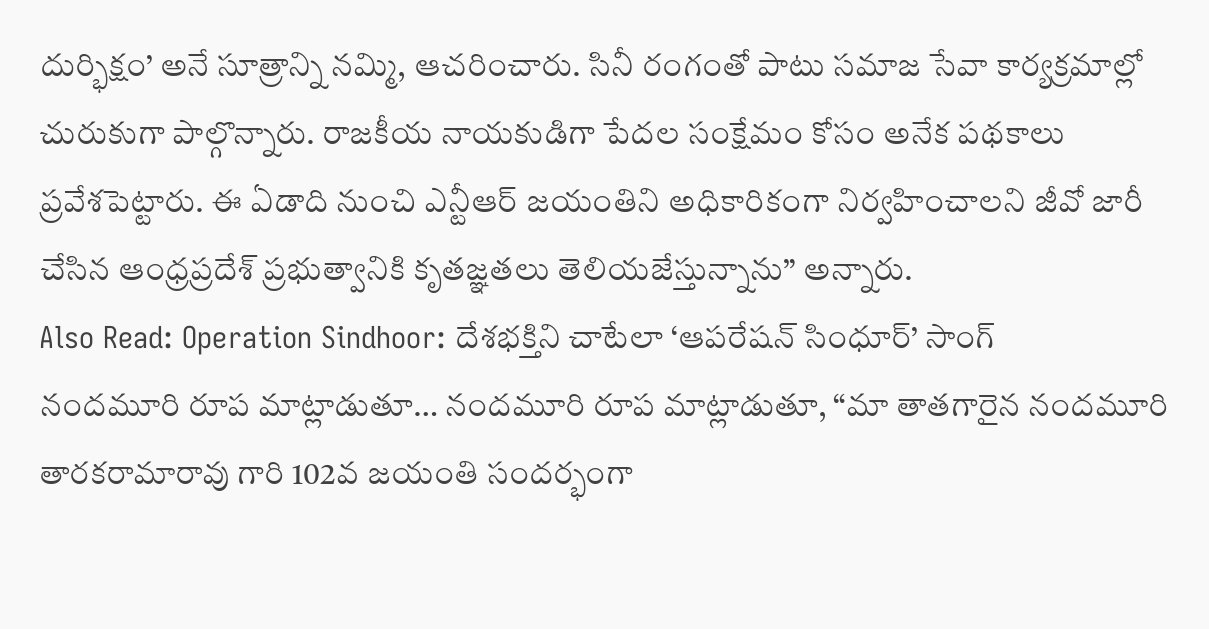దుర్భిక్షం’ అనే సూత్రాన్ని నమ్మి, ఆచరించారు. సినీ రంగంతో పాటు సమాజ సేవా కార్యక్రమాల్లో చురుకుగా పాల్గొన్నారు. రాజకీయ నాయకుడిగా పేదల సంక్షేమం కోసం అనేక పథకాలు ప్రవేశపెట్టారు. ఈ ఏడాది నుంచి ఎన్టీఆర్ జయంతిని అధికారికంగా నిర్వహించాలని జీవో జారీ చేసిన ఆంధ్రప్రదేశ్ ప్రభుత్వానికి కృతజ్ఞతలు తెలియజేస్తున్నాను” అన్నారు.
Also Read: Operation Sindhoor: దేశభక్తిని చాటేలా ‘ఆపరేషన్ సింధూర్’ సాంగ్
నందమూరి రూప మాట్లాడుతూ… నందమూరి రూప మాట్లాడుతూ, “మా తాతగారైన నందమూరి తారకరామారావు గారి 102వ జయంతి సందర్భంగా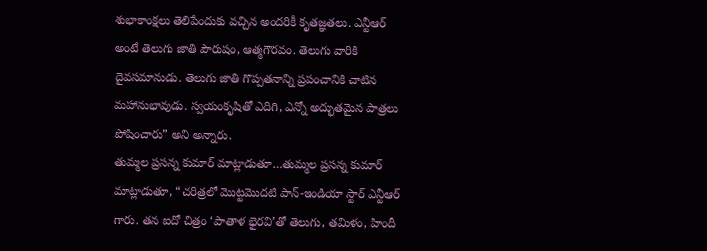శుభాకాంక్షలు తెలిపేందుకు వచ్చిన అందరికీ కృతజ్ఞతలు. ఎన్టీఆర్ అంటే తెలుగు జాతి పౌరుషం, ఆత్మగౌరవం. తెలుగు వారికి దైవసమానుడు. తెలుగు జాతి గొప్పతనాన్ని ప్రపంచానికి చాటిన మహానుభావుడు. స్వయంకృషితో ఎదిగి, ఎన్నో అద్భుతమైన పాత్రలు పోషించారు” అని అన్నారు.
తుమ్మల ప్రసన్న కుమార్ మాట్లాడుతూ…తుమ్మల ప్రసన్న కుమార్ మాట్లాడుతూ, “చరిత్రలో మొట్టమొదటి పాన్-ఇండియా స్టార్ ఎన్టీఆర్ గారు. తన ఐదో చిత్రం ‘పాతాళ భైరవి’తో తెలుగు, తమిళం, హిందీ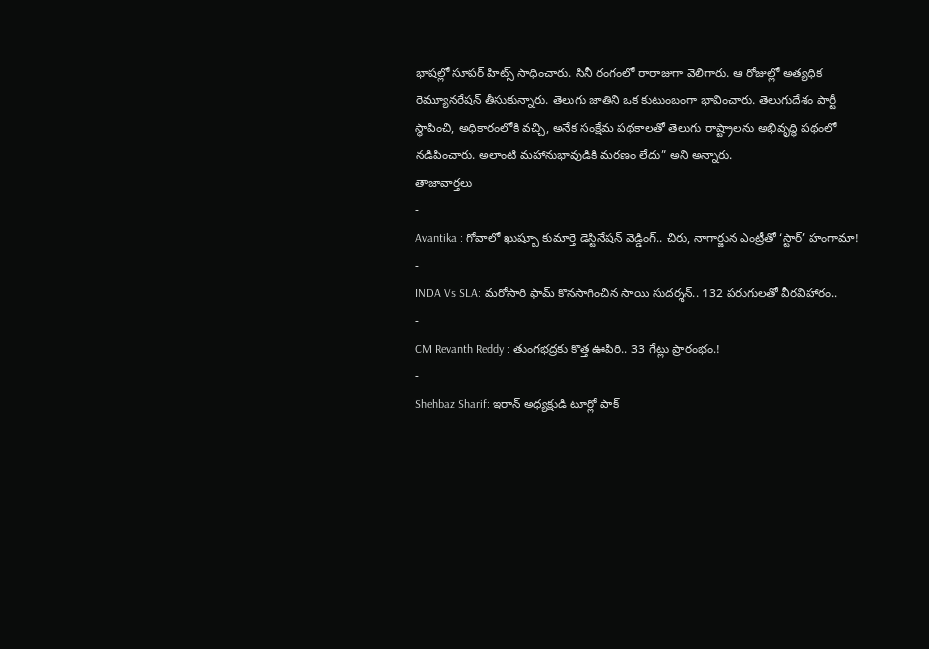భాషల్లో సూపర్ హిట్స్ సాధించారు. సినీ రంగంలో రారాజుగా వెలిగారు. ఆ రోజుల్లో అత్యధిక రెమ్యూనరేషన్ తీసుకున్నారు. తెలుగు జాతిని ఒక కుటుంబంగా భావించారు. తెలుగుదేశం పార్టీ స్థాపించి, అధికారంలోకి వచ్చి, అనేక సంక్షేమ పథకాలతో తెలుగు రాష్ట్రాలను అభివృద్ధి పథంలో నడిపించారు. అలాంటి మహానుభావుడికి మరణం లేదు” అని అన్నారు.
తాజావార్తలు
-
Avantika : గోవాలో ఖుష్బూ కుమార్తె డెస్టినేషన్ వెడ్డింగ్.. చిరు, నాగార్జున ఎంట్రీతో ‘స్టార్’ హంగామా!
-
INDA Vs SLA: మరోసారి ఫామ్ కొనసాగించిన సాయి సుదర్శన్.. 132 పరుగులతో వీరవిహారం..
-
CM Revanth Reddy : తుంగభద్రకు కొత్త ఊపిరి.. 33 గేట్లు ప్రారంభం.!
-
Shehbaz Sharif: ఇరాన్ అధ్యక్షుడి టూర్లో పాక్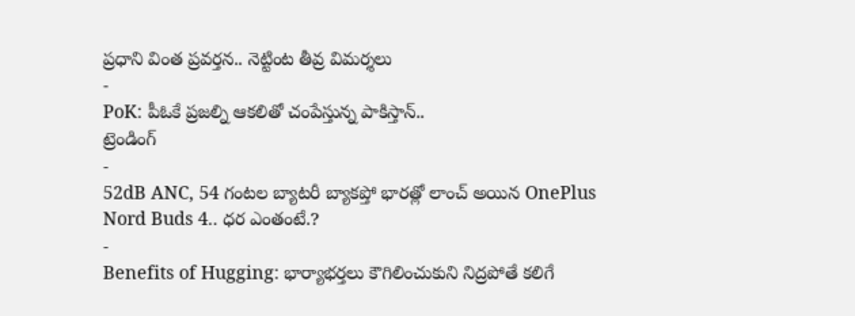ప్రధాని వింత ప్రవర్తన.. నెట్టింట తీవ్ర విమర్శలు
-
PoK: పీఓకే ప్రజల్ని ఆకలితో చంపేస్తున్న పాకిస్తాన్..
ట్రెండింగ్
-
52dB ANC, 54 గంటల బ్యాటరీ బ్యాకప్తో భారత్లో లాంచ్ అయిన OnePlus Nord Buds 4.. ధర ఎంతంటే.?
-
Benefits of Hugging: భార్యాభర్తలు కౌగిలించుకుని నిద్రపోతే కలిగే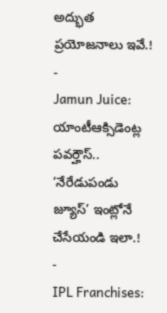అద్భుత ప్రయోజనాలు ఇవే.!
-
Jamun Juice: యాంటీఆక్సిడెంట్ల పవర్హౌస్.. ‘నేరేడుపండు జ్యూస్’ ఇంట్లోనే చేసేయండి ఇలా.!
-
IPL Franchises: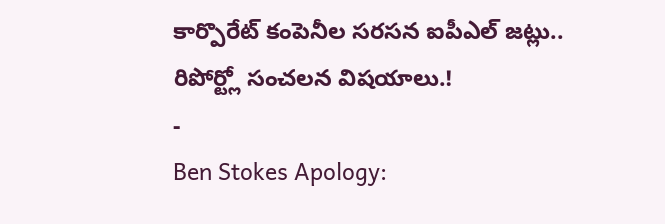కార్పొరేట్ కంపెనీల సరసన ఐపీఎల్ జట్లు.. రిపోర్ట్లో సంచలన విషయాలు.!
-
Ben Stokes Apology: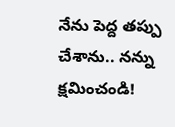నేను పెద్ద తప్పు చేశాను.. నన్ను క్షమించండి!